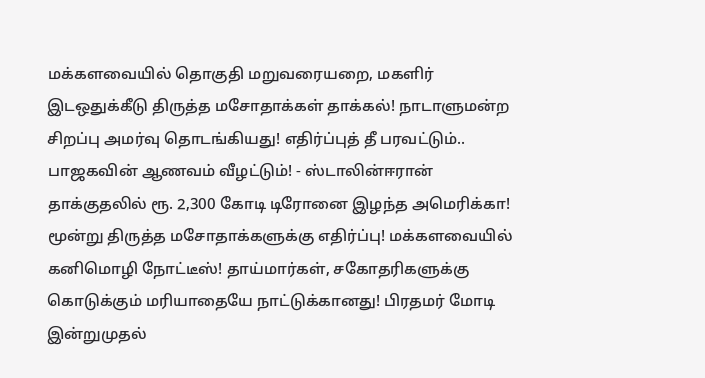மக்களவையில் தொகுதி மறுவரையறை, மகளிர் இடஒதுக்கீடு திருத்த மசோதாக்கள் தாக்கல்! நாடாளுமன்ற சிறப்பு அமர்வு தொடங்கியது! எதிர்ப்புத் தீ பரவட்டும்.. பாஜகவின் ஆணவம் வீழட்டும்! - ஸ்டாலின்ஈரான் தாக்குதலில் ரூ. 2,300 கோடி டிரோனை இழந்த அமெரிக்கா! மூன்று திருத்த மசோதாக்களுக்கு எதிர்ப்பு! மக்களவையில் கனிமொழி நோட்டீஸ்! தாய்மார்கள், சகோதரிகளுக்கு கொடுக்கும் மரியாதையே நாட்டுக்கானது! பிரதமர் மோடி இன்றுமுதல்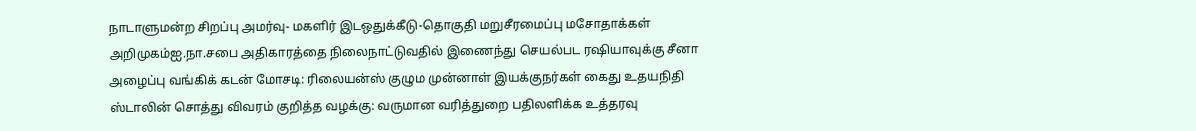நாடாளுமன்ற சிறப்பு அமர்வு- மகளிர் இடஒதுக்கீடு-தொகுதி மறுசீரமைப்பு மசோதாக்கள் அறிமுகம்ஐ.நா.சபை அதிகாரத்தை நிலைநாட்டுவதில் இணைந்து செயல்பட ரஷியாவுக்கு சீனா அழைப்பு வங்கிக் கடன் மோசடி: ரிலையன்ஸ் குழும முன்னாள் இயக்குநர்கள் கைது உதயநிதி ஸ்டாலின் சொத்து விவரம் குறித்த வழக்கு: வருமான வரித்துறை பதிலளிக்க உத்தரவு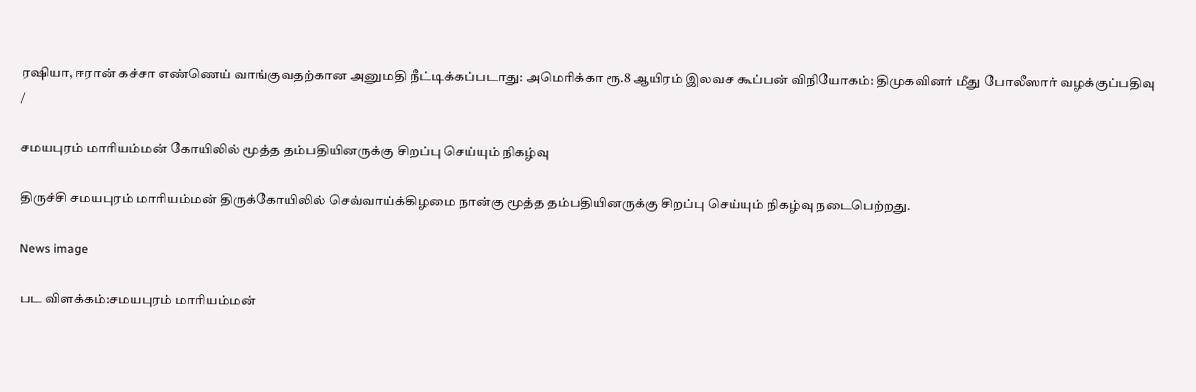ரஷியா, ஈரான் கச்சா எண்ணெய் வாங்குவதற்கான அனுமதி நீட்டிக்கப்படாது: அமெரிக்கா ரூ.8 ஆயிரம் இலவச கூப்பன் விநியோகம்: திமுகவினர் மீது போலீஸார் வழக்குப்பதிவு
/

சமயபுரம் மாரியம்மன் கோயிலில் மூத்த தம்பதியினருக்கு சிறப்பு செய்யும் நிகழ்வு

திருச்சி சமயபுரம் மாரியம்மன் திருக்கோயிலில் செவ்வாய்க்கிழமை நான்கு மூத்த தம்பதியினருக்கு சிறப்பு செய்யும் நிகழ்வு நடைபெற்றது.

News image

பட விளக்கம்:சமயபுரம் மாரியம்மன்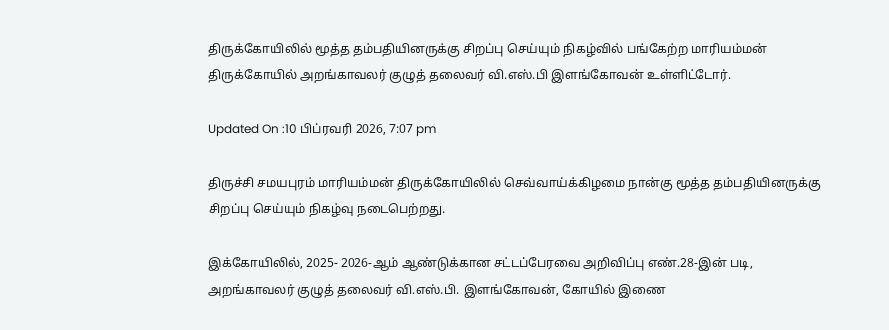திருக்கோயிலில் மூத்த தம்பதியினருக்கு சிறப்பு செய்யும் நிகழ்வில் பங்கேற்ற மாரியம்மன் திருக்கோயில் அறங்காவலர் குழுத் தலைவர் வி.எஸ்.பி இளங்கோவன் உள்ளிட்டோர்.

Updated On :10 பிப்ரவரி 2026, 7:07 pm

திருச்சி சமயபுரம் மாரியம்மன் திருக்கோயிலில் செவ்வாய்க்கிழமை நான்கு மூத்த தம்பதியினருக்கு சிறப்பு செய்யும் நிகழ்வு நடைபெற்றது.

இக்கோயிலில், 2025- 2026-ஆம் ஆண்டுக்கான சட்டப்பேரவை அறிவிப்பு எண்.28-இன் படி, அறங்காவலர் குழுத் தலைவர் வி.எஸ்.பி. இளங்கோவன், கோயில் இணை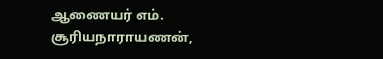ஆணையர் எம். சூரியநாராயணன்,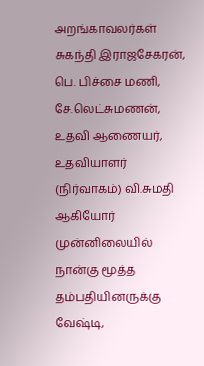அறங்காவலர்கள் சுகந்தி இராஜசேகரன், பெ. பிச்சை மணி, சே.லெட்சுமணன், உதவி ஆணையர், உதவியாளர் (நிர்வாகம்) வி.சுமதி ஆகியோர் முன்னிலையில் நான்கு மூத்த தம்பதியினருக்கு வேஷ்டி,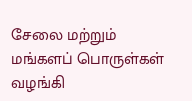சேலை மற்றும் மங்களப் பொருள்கள் வழங்கி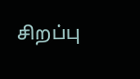சிறப்பு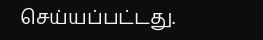செய்யப்பட்டது.